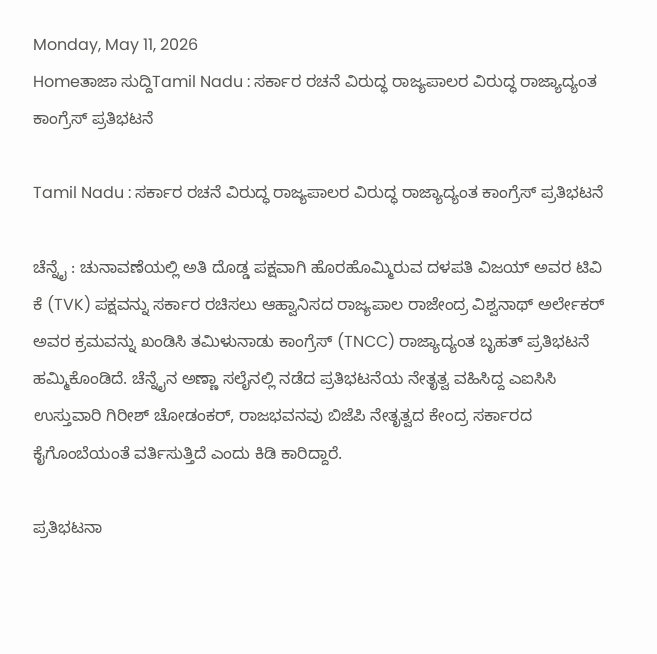Monday, May 11, 2026
Homeತಾಜಾ ಸುದ್ದಿTamil Nadu : ಸರ್ಕಾರ ರಚನೆ ವಿರುದ್ಧ ರಾಜ್ಯಪಾಲರ ವಿರುದ್ಧ ರಾಜ್ಯಾದ್ಯಂತ ಕಾಂಗ್ರೆಸ್ ಪ್ರತಿಭಟನೆ

Tamil Nadu : ಸರ್ಕಾರ ರಚನೆ ವಿರುದ್ಧ ರಾಜ್ಯಪಾಲರ ವಿರುದ್ಧ ರಾಜ್ಯಾದ್ಯಂತ ಕಾಂಗ್ರೆಸ್ ಪ್ರತಿಭಟನೆ

ಚೆನ್ನೈ : ಚುನಾವಣೆಯಲ್ಲಿ ಅತಿ ದೊಡ್ಡ ಪಕ್ಷವಾಗಿ ಹೊರಹೊಮ್ಮಿರುವ ದಳಪತಿ ವಿಜಯ್ ಅವರ ಟಿವಿ ಕೆ (TVK) ಪಕ್ಷವನ್ನು ಸರ್ಕಾರ ರಚಿಸಲು ಆಹ್ವಾನಿಸದ ರಾಜ್ಯಪಾಲ ರಾಜೇಂದ್ರ ವಿಶ್ವನಾಥ್ ಅರ್ಲೇಕರ್ ಅವರ ಕ್ರಮವನ್ನು ಖಂಡಿಸಿ ತಮಿಳುನಾಡು ಕಾಂಗ್ರೆಸ್ (TNCC) ರಾಜ್ಯಾದ್ಯಂತ ಬೃಹತ್ ಪ್ರತಿಭಟನೆ ಹಮ್ಮಿಕೊಂಡಿದೆ. ಚೆನ್ನೈನ ಅಣ್ಣಾ ಸಲೈನಲ್ಲಿ ನಡೆದ ಪ್ರತಿಭಟನೆಯ ನೇತೃತ್ವ ವಹಿಸಿದ್ದ ಎಐಸಿಸಿ ಉಸ್ತುವಾರಿ ಗಿರೀಶ್ ಚೋಡಂಕರ್, ರಾಜಭವನವು ಬಿಜೆಪಿ ನೇತೃತ್ವದ ಕೇಂದ್ರ ಸರ್ಕಾರದ ಕೈಗೊಂಬೆಯಂತೆ ವರ್ತಿಸುತ್ತಿದೆ ಎಂದು ಕಿಡಿ ಕಾರಿದ್ದಾರೆ.

ಪ್ರತಿಭಟನಾ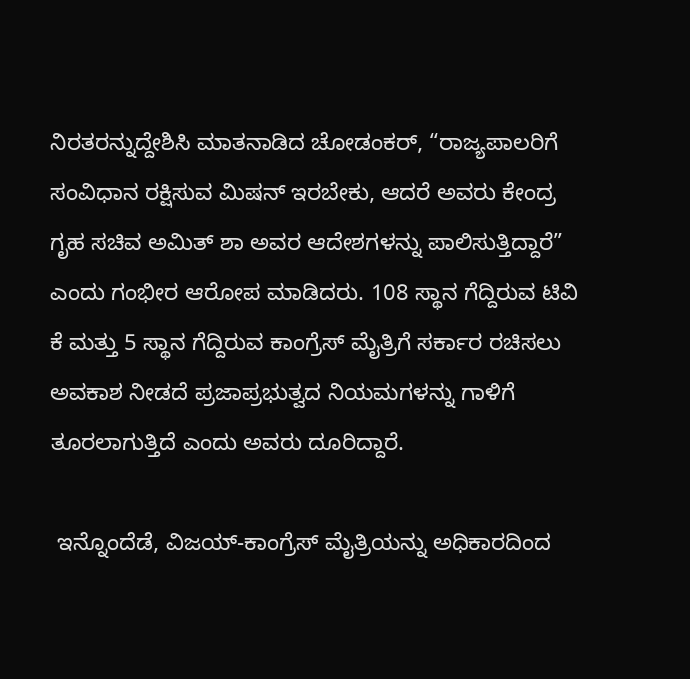ನಿರತರನ್ನುದ್ದೇಶಿಸಿ ಮಾತನಾಡಿದ ಚೋಡಂಕರ್, “ರಾಜ್ಯಪಾಲರಿಗೆ ಸಂವಿಧಾನ ರಕ್ಷಿಸುವ ಮಿಷನ್ ಇರಬೇಕು, ಆದರೆ ಅವರು ಕೇಂದ್ರ ಗೃಹ ಸಚಿವ ಅಮಿತ್ ಶಾ ಅವರ ಆದೇಶಗಳನ್ನು ಪಾಲಿಸುತ್ತಿದ್ದಾರೆ” ಎಂದು ಗಂಭೀರ ಆರೋಪ ಮಾಡಿದರು. 108 ಸ್ಥಾನ ಗೆದ್ದಿರುವ ಟಿವಿ ಕೆ ಮತ್ತು 5 ಸ್ಥಾನ ಗೆದ್ದಿರುವ ಕಾಂಗ್ರೆಸ್ ಮೈತ್ರಿಗೆ ಸರ್ಕಾರ ರಚಿಸಲು ಅವಕಾಶ ನೀಡದೆ ಪ್ರಜಾಪ್ರಭುತ್ವದ ನಿಯಮಗಳನ್ನು ಗಾಳಿಗೆ ತೂರಲಾಗುತ್ತಿದೆ ಎಂದು ಅವರು ದೂರಿದ್ದಾರೆ.

 ಇನ್ನೊಂದೆಡೆ, ವಿಜಯ್-ಕಾಂಗ್ರೆಸ್ ಮೈತ್ರಿಯನ್ನು ಅಧಿಕಾರದಿಂದ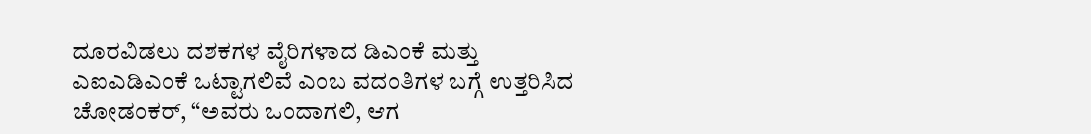ದೂರವಿಡಲು ದಶಕಗಳ ವೈರಿಗಳಾದ ಡಿಎಂಕೆ ಮತ್ತು ಎಐಎಡಿಎಂಕೆ ಒಟ್ಟಾಗಲಿವೆ ಎಂಬ ವದಂತಿಗಳ ಬಗ್ಗೆ ಉತ್ತರಿಸಿದ ಚೋಡಂಕರ್, “ಅವರು ಒಂದಾಗಲಿ, ಆಗ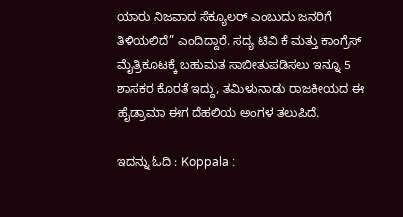ಯಾರು ನಿಜವಾದ ಸೆಕ್ಯೂಲರ್ ಎಂಬುದು ಜನರಿಗೆ ತಿಳಿಯಲಿದೆ” ಎಂದಿದ್ದಾರೆ. ಸದ್ಯ ಟಿವಿ ಕೆ ಮತ್ತು ಕಾಂಗ್ರೆಸ್ ಮೈತ್ರಿಕೂಟಕ್ಕೆ ಬಹುಮತ ಸಾಬೀತುಪಡಿಸಲು ಇನ್ನೂ 5 ಶಾಸಕರ ಕೊರತೆ ಇದ್ದು, ತಮಿಳುನಾಡು ರಾಜಕೀಯದ ಈ ಹೈಡ್ರಾಮಾ ಈಗ ದೆಹಲಿಯ ಅಂಗಳ ತಲುಪಿದೆ.

ಇದನ್ನು ಓದಿ : Koppala :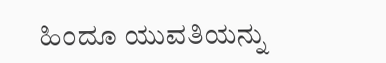ಹಿಂದೂ ಯುವತಿಯನ್ನು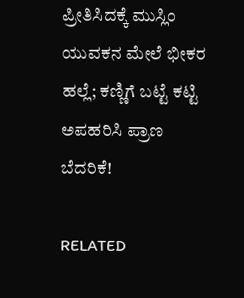ಪ್ರೀತಿಸಿದಕ್ಕೆ ಮುಸ್ಲಿಂ ಯುವಕನ ಮೇಲೆ ಭೀಕರ ಹಲ್ಲೆ; ಕಣ್ಣಿಗೆ ಬಟ್ಟೆ ಕಟ್ಟಿ ಅಪಹರಿಸಿ ಪ್ರಾಣ ಬೆದರಿಕೆ!

RELATED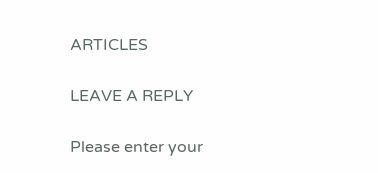ARTICLES

LEAVE A REPLY

Please enter your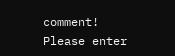comment!
Please enter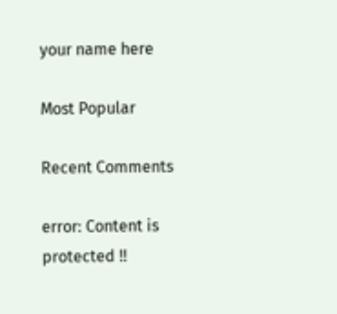your name here

Most Popular

Recent Comments

error: Content is protected !!